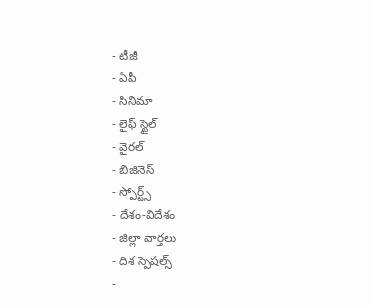- టీజీ
- ఏపీ
- సినిమా
- లైఫ్ స్టైల్
- వైరల్
- బిజినెస్
- స్పోర్ట్స్
- దేశం-విదేశం
- జిల్లా వార్తలు
- దిశ స్పెషల్స్
-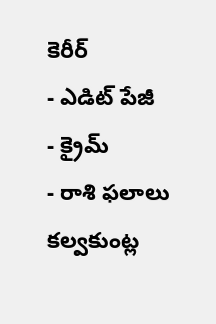కెరీర్
- ఎడిట్ పేజీ
- క్రైమ్
- రాశి ఫలాలు
కల్వకుంట్ల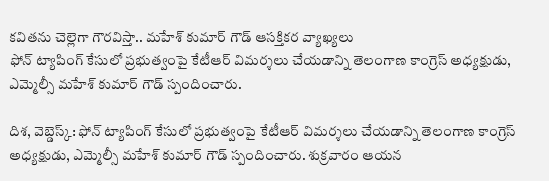కవితను చెల్లెగా గౌరవిస్తా.. మహేశ్ కుమార్ గౌడ్ ఆసక్తికర వ్యాఖ్యలు
ఫోన్ ట్యాపింగ్ కేసులో ప్రభుత్వంపై కేటీఆర్ విమర్శలు చేయడాన్ని తెలంగాణ కాంగ్రెస్ అధ్యక్షుడు, ఎమ్మెల్సీ మహేశ్ కుమార్ గౌడ్ స్పందించారు.

దిశ, వెబ్డెస్క్: ఫోన్ ట్యాపింగ్ కేసులో ప్రభుత్వంపై కేటీఆర్ విమర్శలు చేయడాన్ని తెలంగాణ కాంగ్రెస్ అధ్యక్షుడు, ఎమ్మెల్సీ మహేశ్ కుమార్ గౌడ్ స్పందించారు. శుక్రవారం ఆయన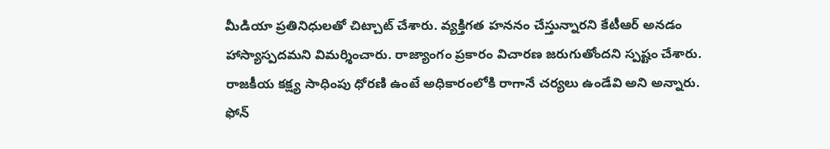మీడియా ప్రతినిధులతో చిట్చాట్ చేశారు. వ్యక్తిగత హననం చేస్తున్నారని కేటీఆర్ అనడం హాస్యాస్పదమని విమర్శించారు. రాజ్యాంగం ప్రకారం విచారణ జరుగుతోందని స్పష్టం చేశారు. రాజకీయ కక్ష్య సాధింపు ధోరణి ఉంటే అధికారంలోకి రాగానే చర్యలు ఉండేవి అని అన్నారు. ఫోన్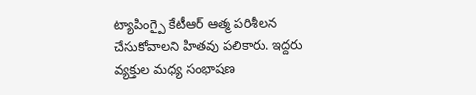ట్యాపింగ్పై కేటీఆర్ ఆత్మ పరిశీలన చేసుకోవాలని హితవు పలికారు. ఇద్దరు వ్యక్తుల మధ్య సంభాషణ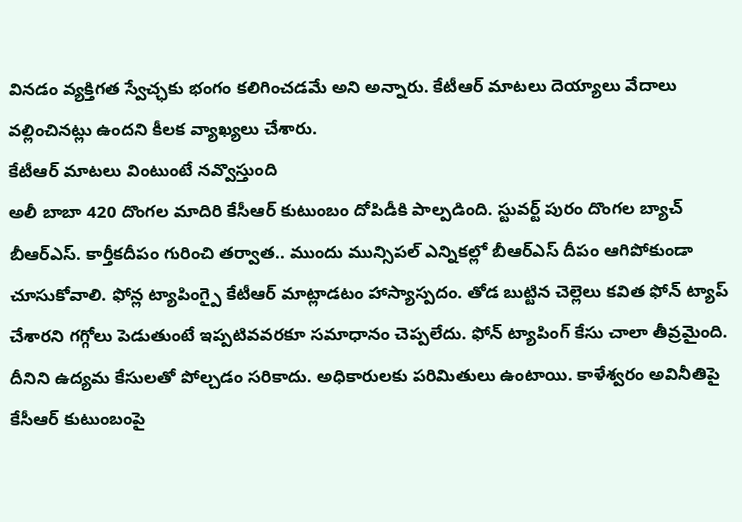వినడం వ్యక్తిగత స్వేచ్ఛకు భంగం కలిగించడమే అని అన్నారు. కేటీఆర్ మాటలు దెయ్యాలు వేదాలు వల్లించినట్లు ఉందని కీలక వ్యాఖ్యలు చేశారు.
కేటీఆర్ మాటలు వింటుంటే నవ్వొస్తుంది
అలీ బాబా 420 దొంగల మాదిరి కేసీఆర్ కుటుంబం దోపిడీకి పాల్పడింది. స్టువర్ట్ పురం దొంగల బ్యాచ్ బీఆర్ఎస్. కార్తీకదీపం గురించి తర్వాత.. ముందు మున్సిపల్ ఎన్నికల్లో బీఆర్ఎస్ దీపం ఆగిపోకుండా చూసుకోవాలి. ఫోన్ల ట్యాపింగ్పై కేటీఆర్ మాట్లాడటం హాస్యాస్పదం. తోడ బుట్టిన చెల్లెలు కవిత ఫోన్ ట్యాప్ చేశారని గగ్గోలు పెడుతుంటే ఇప్పటివవరకూ సమాధానం చెప్పలేదు. ఫోన్ ట్యాపింగ్ కేసు చాలా తీవ్రమైంది. దీనిని ఉద్యమ కేసులతో పోల్చడం సరికాదు. అధికారులకు పరిమితులు ఉంటాయి. కాళేశ్వరం అవినీతిపై కేసీఆర్ కుటుంబంపై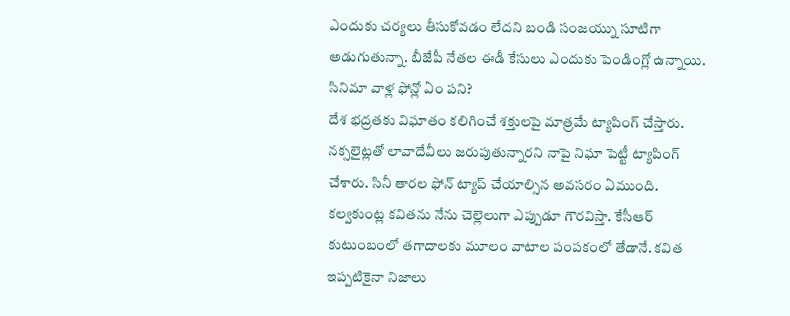ఎందుకు చర్యలు తీసుకోవడం లేదని బండి సంజయ్ను సూటిగా అడుగుతున్నా. బీజేపీ నేతల ఈడీ కేసులు ఎందుకు పెండింగ్లో ఉన్నాయి.
సినిమా వాళ్ల ఫోన్లో ఏం పని?
దేశ భద్రతకు విఘాతం కలిగించే శక్తులపై మాత్రమే ట్యాపింగ్ చేస్తారు. నక్సలైట్లతో లావాదేవీలు జరుపుతున్నారని నాపై నిఘా పెట్టీ ట్యాపింగ్ చేశారు. సినీ తారల ఫోన్ ట్యాప్ చేయాల్సిన అవసరం ఏముంది. కల్వకుంట్ల కవితను నేను చెల్లెలుగా ఎప్పుడూ గౌరవిస్తా. కేసీఆర్ కుటుంబంలో తగాదాలకు మూలం వాటాల పంపకంలో తేడానే. కవిత ఇప్పటికైనా నిజాలు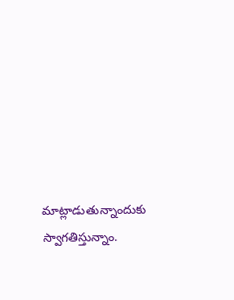మాట్లాడుతున్నాందుకు స్వాగతిస్తున్నాం.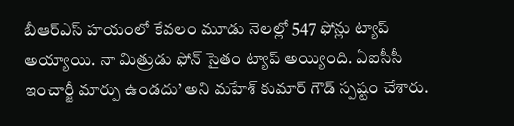బీఆర్ఎస్ హయంలో కేవలం మూడు నెలల్లో 547 ఫోన్లు ట్యాప్ అయ్యాయి. నా మిత్రుడు ఫోన్ సైతం ట్యాప్ అయ్యింది. ఏఐసీసీ ఇంచార్జీ మార్పు ఉండదు’ అని మహేశ్ కుమార్ గౌడ్ స్పష్టం చేశారు.